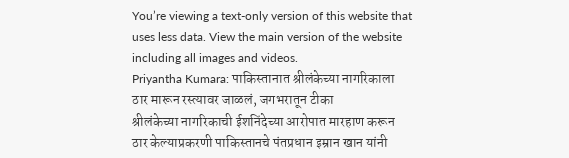You’re viewing a text-only version of this website that uses less data. View the main version of the website including all images and videos.
Priyantha Kumara: पाकिस्तानात श्रीलंकेच्या नागरिकाला ठार मारून रस्त्यावर जाळलं, जगभरातून टीका
श्रीलंकेच्या नागरिकाची ईशनिंदेच्या आरोपात मारहाण करून ठार केल्याप्रकरणी पाकिस्तानचे पंतप्रधान इम्रान खान यांनी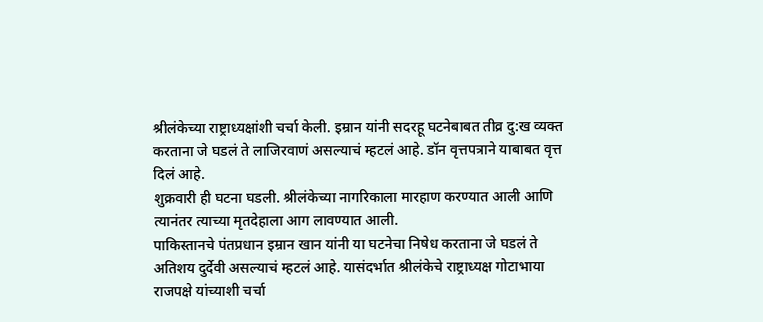श्रीलंकेच्या राष्ट्राध्यक्षांशी चर्चा केली. इम्रान यांनी सदरहू घटनेबाबत तीव्र दु:ख व्यक्त करताना जे घडलं ते लाजिरवाणं असल्याचं म्हटलं आहे. डॉन वृत्तपत्राने याबाबत वृत्त दिलं आहे.
शुक्रवारी ही घटना घडली. श्रीलंकेच्या नागरिकाला मारहाण करण्यात आली आणि त्यानंतर त्याच्या मृतदेहाला आग लावण्यात आली.
पाकिस्तानचे पंतप्रधान इम्रान खान यांनी या घटनेचा निषेध करताना जे घडलं ते अतिशय दुर्देवी असल्याचं म्हटलं आहे. यासंदर्भात श्रीलंकेचे राष्ट्राध्यक्ष गोटाभाया राजपक्षे यांच्याशी चर्चा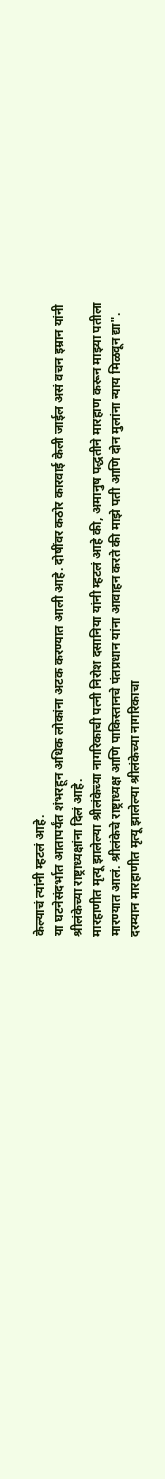केल्याचं त्यांनी म्हटलं आहे.
या घटनेसंदर्भात आतापर्यंत शंभरहून अधिक लोकांना अटक करण्यात आली आहे. दोषींवर कठोर कारवाई केली जाईल असं वचन इम्रान यांनी श्रीलंकेच्या राष्ट्राध्यक्षांना दिलं आहे.
मारहाणीत मृत्यू झालेल्या श्रीलंकेच्या नागरिकाची पत्नी निरोश दसानिया यांनी म्हटलं आहे की, अमानुष पद्धतीने मारहाण करून माझ्या पतीला मारण्यात आलं. श्रीलंकेचे राष्ट्राध्यक्ष आणि पाकिस्तानचे पंतप्रधान यांना आवाहन करते की माझे पती आणि दोन मुलांना न्याय मिळवून द्या".
दरम्यान मारहाणीत मृत्यू झालेल्या श्रीलंकेच्या नागरिकाचा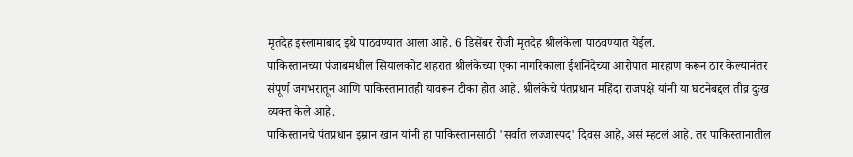मृतदेह इस्लामाबाद इथे पाठवण्यात आला आहे. 6 डिसेंबर रोजी मृतदेह श्रीलंकेला पाठवण्यात येईल.
पाकिस्तानच्या पंजाबमधील सियालकोट शहरात श्रीलंकेच्या एका नागरिकाला ईशनिंदेच्या आरोपात मारहाण करून ठार केल्यानंतर संपूर्ण जगभरातून आणि पाकिस्तानातही यावरून टीका होत आहे. श्रीलंकेचे पंतप्रधान महिंदा राजपक्षे यांनी या घटनेबद्दल तीव्र दुःख व्यक्त केले आहे.
पाकिस्तानचे पंतप्रधान इम्रान खान यांनी हा पाकिस्तानसाठी 'सर्वात लज्जास्पद' दिवस आहे, असं म्हटलं आहे. तर पाकिस्तानातील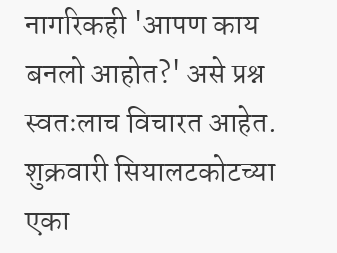नागरिकही 'आपण काय बनलो आहोत?' असे प्रश्न स्वतःलाच विचारत आहेत.
शुक्रवारी सियालटकोटच्या एका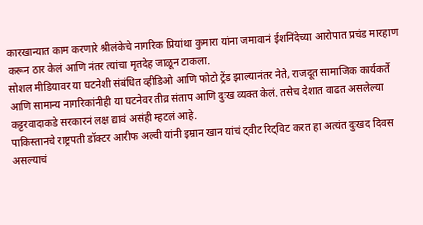कारखान्यात काम करणारे श्रीलंकेचे नागरिक प्रियांथा कुमारा यांना जमावानं ईशनिंदेच्या आरोपात प्रचंड मारहाण करून ठार केलं आणि नंतर त्यांचा मृतदेह जाळून टाकला.
सोशल मीडियावर या घटनेशी संबंधित व्हीडिओ आणि फोटो ट्रेंड झाल्यानंतर नेते, राजदूत सामाजिक कार्यकर्ते आणि सामान्य नागरिकांनीही या घटनेवर तीव्र संताप आणि दुःख व्यक्त केलं. तसेच देशात वाढत असलेल्या कट्टरवादाकडे सरकारनं लक्ष द्यावं असंही म्हटलं आहे.
पाकिस्तानचे राष्ट्रपती डॉक्टर आरीफ अल्वी यांनी इम्रान खान यांचं ट्वीट रिट्विट करत हा अत्यंत दुःखद दिवस असल्याचं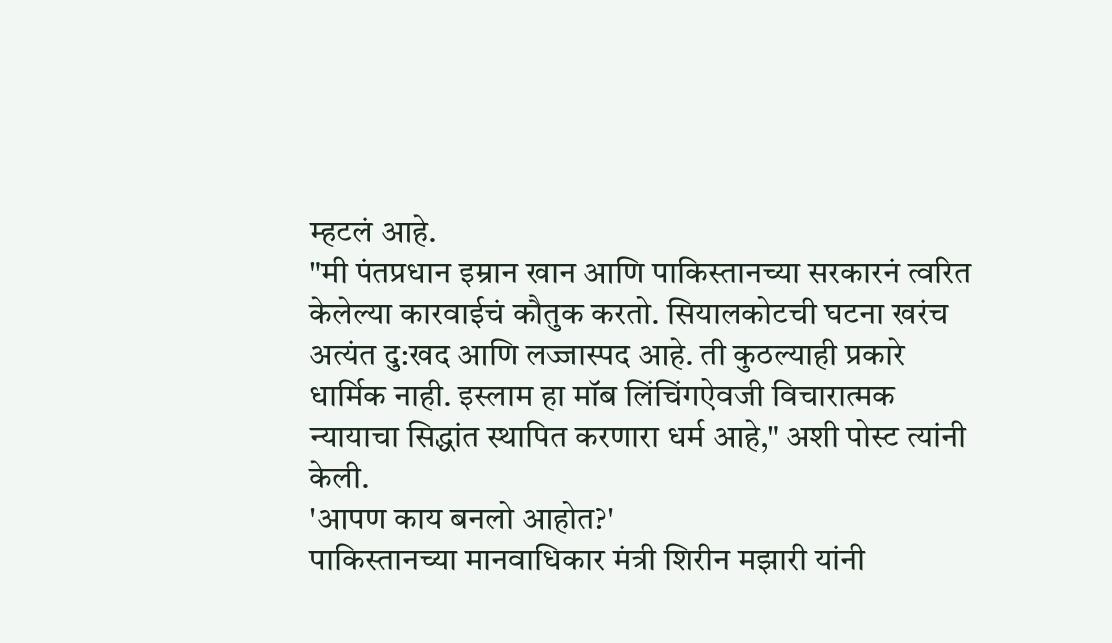म्हटलं आहे.
"मी पंतप्रधान इम्रान खान आणि पाकिस्तानच्या सरकारनं त्वरित केलेल्या कारवाईचं कौतुक करतो. सियालकोटची घटना खरंच अत्यंत दु:खद आणि लज्जास्पद आहे. ती कुठल्याही प्रकारे धार्मिक नाही. इस्लाम हा मॉब लिंचिंगऐवजी विचारात्मक न्यायाचा सिद्धांत स्थापित करणारा धर्म आहे," अशी पोस्ट त्यांनी केली.
'आपण काय बनलो आहोत?'
पाकिस्तानच्या मानवाधिकार मंत्री शिरीन मझारी यांनी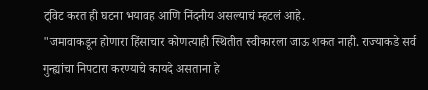ट्विट करत ही घटना भयावह आणि निंदनीय असल्याचं म्हटलं आहे.
"जमावाकडून होणारा हिंसाचार कोणत्याही स्थितीत स्वीकारला जाऊ शकत नाही. राज्याकडे सर्व गुन्ह्यांचा निपटारा करण्याचे कायदे असताना हे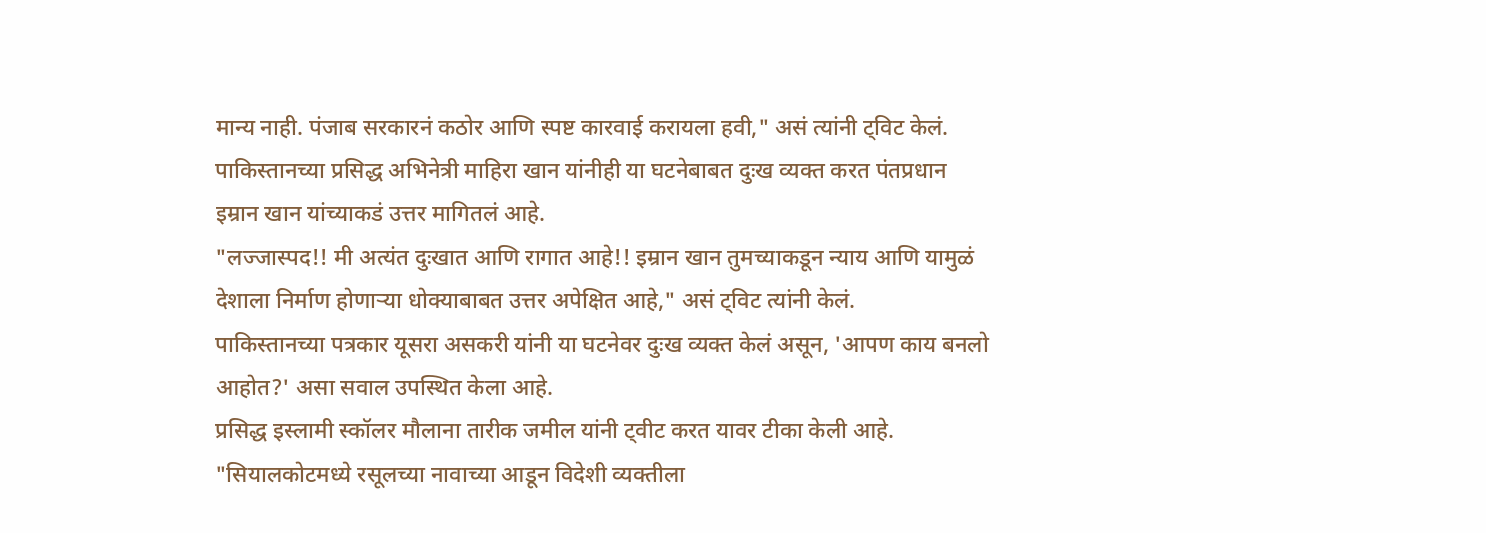मान्य नाही. पंजाब सरकारनं कठोर आणि स्पष्ट कारवाई करायला हवी," असं त्यांनी ट्विट केलं.
पाकिस्तानच्या प्रसिद्ध अभिनेत्री माहिरा खान यांनीही या घटनेबाबत दुःख व्यक्त करत पंतप्रधान इम्रान खान यांच्याकडं उत्तर मागितलं आहे.
"लज्जास्पद!! मी अत्यंत दुःखात आणि रागात आहे!! इम्रान खान तुमच्याकडून न्याय आणि यामुळं देशाला निर्माण होणाऱ्या धोक्याबाबत उत्तर अपेक्षित आहे," असं ट्विट त्यांनी केलं.
पाकिस्तानच्या पत्रकार यूसरा असकरी यांनी या घटनेवर दुःख व्यक्त केलं असून, 'आपण काय बनलो आहोत?' असा सवाल उपस्थित केला आहे.
प्रसिद्ध इस्लामी स्कॉलर मौलाना तारीक जमील यांनी ट्वीट करत यावर टीका केली आहे.
"सियालकोटमध्ये रसूलच्या नावाच्या आडून विदेशी व्यक्तीला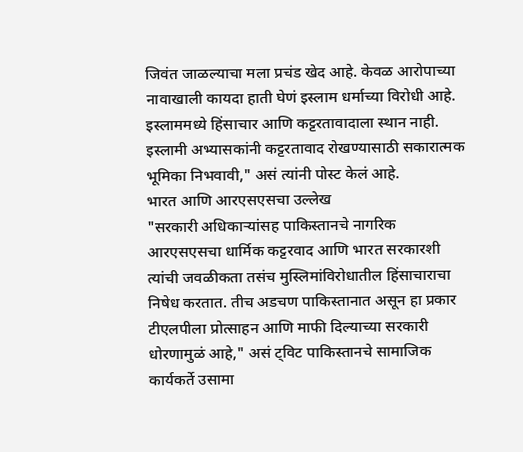जिवंत जाळल्याचा मला प्रचंड खेद आहे. केवळ आरोपाच्या नावाखाली कायदा हाती घेणं इस्लाम धर्माच्या विरोधी आहे. इस्लाममध्ये हिंसाचार आणि कट्टरतावादाला स्थान नाही. इस्लामी अभ्यासकांनी कट्टरतावाद रोखण्यासाठी सकारात्मक भूमिका निभवावी," असं त्यांनी पोस्ट केलं आहे.
भारत आणि आरएसएसचा उल्लेख
"सरकारी अधिकाऱ्यांसह पाकिस्तानचे नागरिक आरएसएसचा धार्मिक कट्टरवाद आणि भारत सरकारशी त्यांची जवळीकता तसंच मुस्लिमांविरोधातील हिंसाचाराचा निषेध करतात. तीच अडचण पाकिस्तानात असून हा प्रकार टीएलपीला प्रोत्साहन आणि माफी दिल्याच्या सरकारी धोरणामुळं आहे," असं ट्विट पाकिस्तानचे सामाजिक कार्यकर्ते उसामा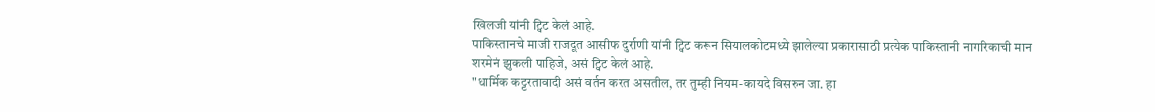खिलजी यांनी ट्विट केलं आहे.
पाकिस्तानचे माजी राजदूत आसीफ दुर्राणी यांनी ट्विट करून सियालकोटमध्ये झालेल्या प्रकारासाठी प्रत्येक पाकिस्तानी नागरिकाची मान शरमेनं झुकली पाहिजे, असं ट्विट केलं आहे.
"धार्मिक कट्टरतावादी असं वर्तन करत असतील, तर तुम्ही नियम-कायदे विसरुन जा. हा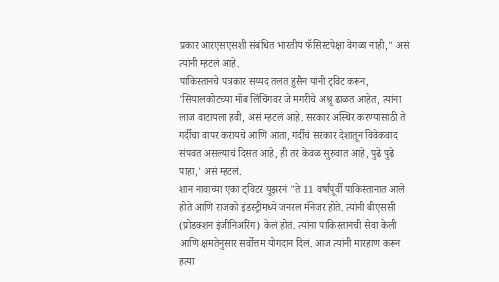प्रकार आरएसएसशी संबंधित भारतीय फॅसिस्टपेक्षा वेगळा नाही," असं त्यांनी म्हटलं आहे.
पाकिस्तानचे पत्रकार सय्यद तलत हुसैन यांनी ट्विट करून, 'सियालकोटच्या मॉब लिंचिंगवर जे मगरीचे अश्रू ढाळत आहेत, त्यांना लाज वाटायला हवी, असं म्हटलं आहे. सरकार अस्थिर करण्यासाठी ते गर्दीचा वापर करायचे आणि आता, गर्दीचं सरकार देशातून विवेकवाद संपवत असल्याचं दिसत आहे, ही तर केवळ सुरुवात आहे, पुढे पुढे पाहा,' असं म्हटलं.
शान नावाच्या एका ट्विटर यूझरनं "ते 11 वर्षांपूर्वी पाकिस्तानात आले होते आणि राजको इंडस्ट्रीमध्ये जनरल मॅनेजर होते. त्यांनी बीएससी (प्रोडक्शन इंजीनिअरिंग) केलं होतं. त्यांना पाकिस्तानची सेवा केली आणि क्षमतेनुसार सर्वोत्तम योगदान दिलं. आज त्यांनी मारहाण करून हत्या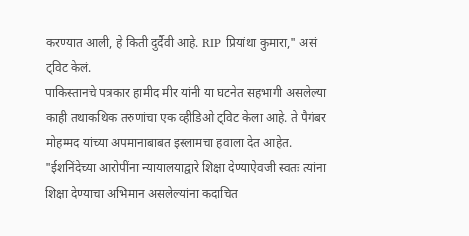करण्यात आली, हे किती दुर्दैवी आहे. RIP प्रियांथा कुमारा," असं ट्विट केलं.
पाकिस्तानचे पत्रकार हामीद मीर यांनी या घटनेत सहभागी असलेल्या काही तथाकथिक तरुणांचा एक व्हीडिओ ट्विट केला आहे. ते पैगंबर मोहम्मद यांच्या अपमानाबाबत इस्लामचा हवाला देत आहेत.
"ईशनिंदेच्या आरोपींना न्यायालयाद्वारे शिक्षा देण्याऐवजी स्वतः त्यांना शिक्षा देण्याचा अभिमान असलेल्यांना कदाचित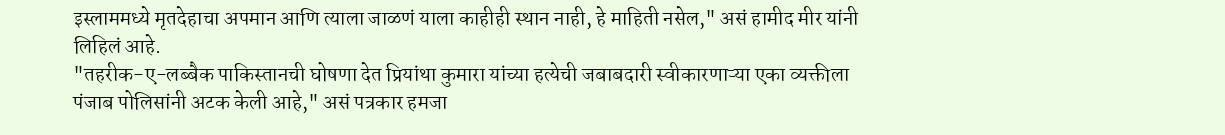इस्लाममध्ये मृतदेहाचा अपमान आणि त्याला जाळणं याला काहीही स्थान नाही, हे माहिती नसेल," असं हामीद मीर यांनी लिहिलं आहे.
"तहरीक-ए-लब्बैक पाकिस्तानची घोषणा देत प्रियांथा कुमारा यांच्या हत्येची जबाबदारी स्वीकारणाऱ्या एका व्यक्तीला पंजाब पोलिसांनी अटक केली आहे," असं पत्रकार हमजा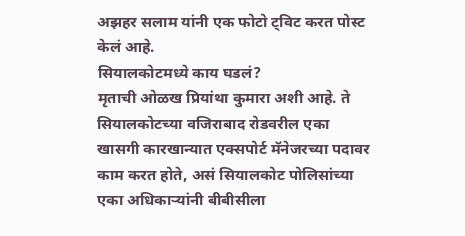अझहर सलाम यांनी एक फोटो ट्विट करत पोस्ट केलं आहे.
सियालकोटमध्ये काय घडलं?
मृताची ओळख प्रियांथा कुमारा अशी आहे. ते सियालकोटच्या वजिराबाद रोडवरील एका खासगी कारखान्यात एक्सपोर्ट मॅनेजरच्या पदावर काम करत होते, असं सियालकोट पोलिसांच्या एका अधिकाऱ्यांनी बीबीसीला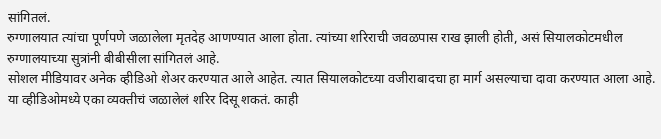सांगितलं.
रुग्णालयात त्यांचा पूर्णपणे जळालेला मृतदेह आणण्यात आला होता. त्यांच्या शरिराची जवळपास राख झाली होती, असं सियालकोटमधील रुग्णालयाच्या सुत्रांनी बीबीसीला सांगितलं आहे.
सोशल मीडियावर अनेक व्हीडिओ शेअर करण्यात आले आहेत. त्यात सियालकोटच्या वजीराबादचा हा मार्ग असल्याचा दावा करण्यात आला आहे.
या व्हीडिओमध्ये एका व्यक्तीचं जळालेलं शरिर दिसू शकतं. काही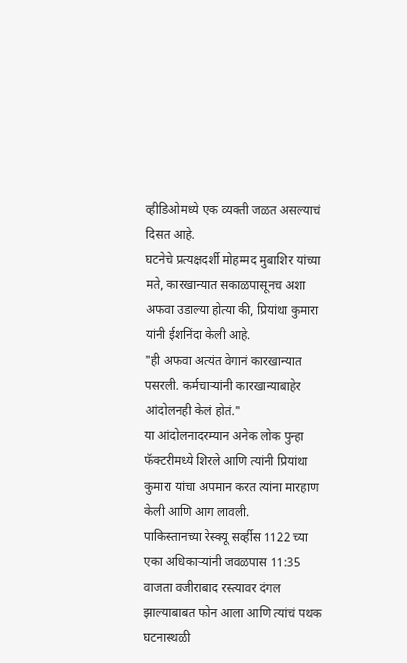व्हीडिओमध्ये एक व्यक्ती जळत असल्याचं दिसत आहे.
घटनेचे प्रत्यक्षदर्शी मोहम्मद मुबाशिर यांच्या मते, कारखान्यात सकाळपासूनच अशा अफवा उडाल्या होत्या की, प्रियांथा कुमारा यांनी ईशनिंदा केली आहे.
"ही अफवा अत्यंत वेगानं कारखान्यात पसरली. कर्मचाऱ्यांनी कारखान्याबाहेर आंदोलनही केलं होतं."
या आंदोलनादरम्यान अनेक लोक पुन्हा फॅक्टरीमध्ये शिरले आणि त्यांनी प्रियांथा कुमारा यांचा अपमान करत त्यांना मारहाण केली आणि आग लावली.
पाकिस्तानच्या रेस्क्यू सर्व्हीस 1122 च्या एका अधिकाऱ्यांनी जवळपास 11:35 वाजता वजीराबाद रस्त्यावर दंगल झाल्याबाबत फोन आला आणि त्यांचं पथक घटनास्थळी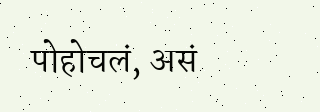पोहोचलं, असं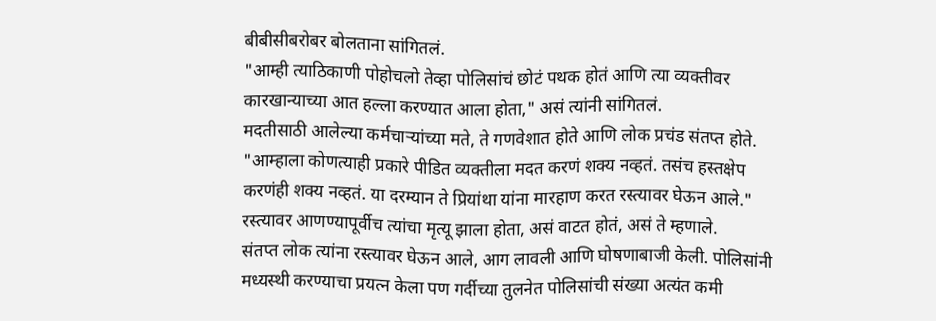बीबीसीबरोबर बोलताना सांगितलं.
"आम्ही त्याठिकाणी पोहोचलो तेव्हा पोलिसांचं छोटं पथक होतं आणि त्या व्यक्तीवर कारखान्याच्या आत हल्ला करण्यात आला होता," असं त्यांनी सांगितलं.
मदतीसाठी आलेल्या कर्मचाऱ्यांच्या मते, ते गणवेशात होते आणि लोक प्रचंड संतप्त होते. "आम्हाला कोणत्याही प्रकारे पीडित व्यक्तीला मदत करणं शक्य नव्हतं. तसंच हस्तक्षेप करणंही शक्य नव्हतं. या दरम्यान ते प्रियांथा यांना मारहाण करत रस्त्यावर घेऊन आले."
रस्त्यावर आणण्यापूर्वीच त्यांचा मृत्यू झाला होता, असं वाटत होतं, असं ते म्हणाले.
संतप्त लोक त्यांना रस्त्यावर घेऊन आले, आग लावली आणि घोषणाबाजी केली. पोलिसांनी मध्यस्थी करण्याचा प्रयत्न केला पण गर्दीच्या तुलनेत पोलिसांची संख्या अत्यंत कमी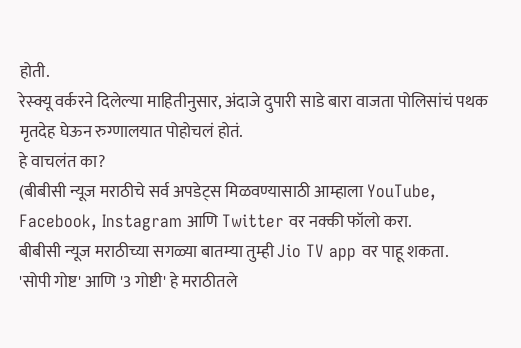होती.
रेस्क्यू वर्करने दिलेल्या माहितीनुसार, अंदाजे दुपारी साडे बारा वाजता पोलिसांचं पथक मृतदेह घेऊन रुग्णालयात पोहोचलं होतं.
हे वाचलंत का?
(बीबीसी न्यूज मराठीचे सर्व अपडेट्स मिळवण्यासाठी आम्हाला YouTube, Facebook, Instagram आणि Twitter वर नक्की फॉलो करा.
बीबीसी न्यूज मराठीच्या सगळ्या बातम्या तुम्ही Jio TV app वर पाहू शकता.
'सोपी गोष्ट' आणि '3 गोष्टी' हे मराठीतले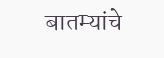बातम्यांचे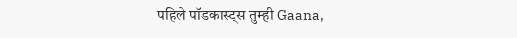पहिले पॉडकास्ट्स तुम्ही Gaana,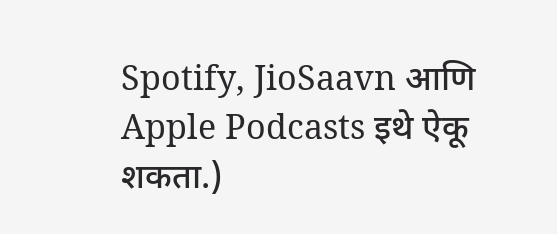Spotify, JioSaavn आणि Apple Podcasts इथे ऐकू शकता.)